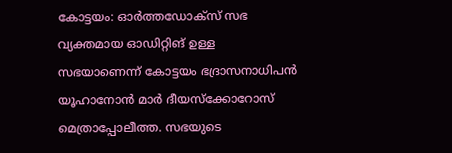കോട്ടയം: ഓർത്തഡോക്സ് സഭ വ്യക്തമായ ഓഡിറ്റിങ് ഉള്ള സഭയാണെന്ന് കോട്ടയം ഭദ്രാസനാധിപൻ യൂഹാനോൻ മാർ ദീയസ്ക്കോറോസ് മെത്രാപ്പോലീത്ത. സഭയുടെ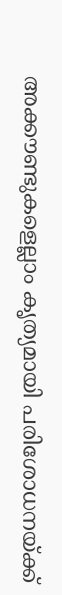അക്കൗണ്ടുകളെല്ലാം കൃത്യമായി പരിശോധനയ്ക്ക്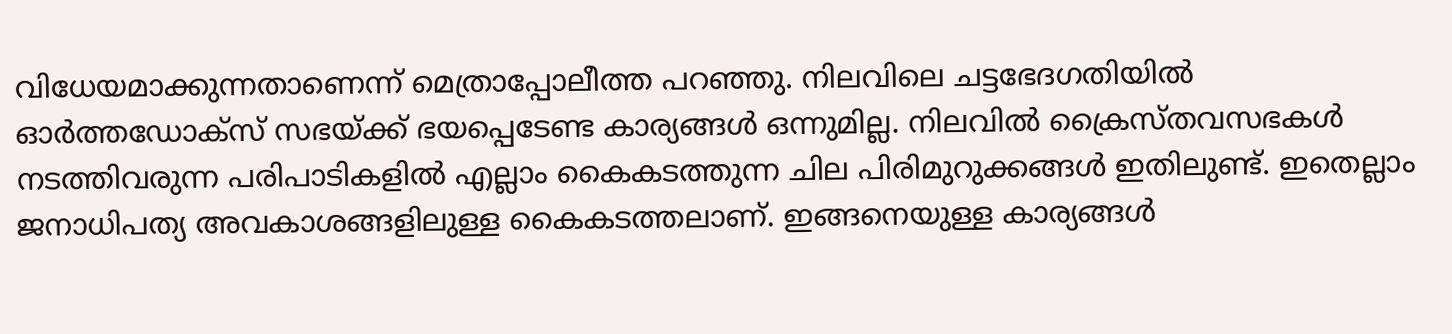വിധേയമാക്കുന്നതാണെന്ന് മെത്രാപ്പോലീത്ത പറഞ്ഞു. നിലവിലെ ചട്ടഭേദഗതിയിൽ ഓർത്തഡോക്സ് സഭയ്ക്ക് ഭയപ്പെടേണ്ട കാര്യങ്ങൾ ഒന്നുമില്ല. നിലവിൽ ക്രൈസ്തവസഭകൾ നടത്തിവരുന്ന പരിപാടികളിൽ എല്ലാം കൈകടത്തുന്ന ചില പിരിമുറുക്കങ്ങൾ ഇതിലുണ്ട്. ഇതെല്ലാം ജനാധിപത്യ അവകാശങ്ങളിലുള്ള കൈകടത്തലാണ്. ഇങ്ങനെയുള്ള കാര്യങ്ങൾ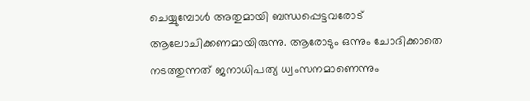ചെയ്യുമ്പോൾ അതുമായി ബന്ധപ്പെട്ടവരോട് ആലോചിക്കണമായിരുന്നു. ആരോടും ഒന്നും ചോദിക്കാതെ നടത്തുന്നത് ജനാധിപത്യ ധ്വംസനമാണെന്നും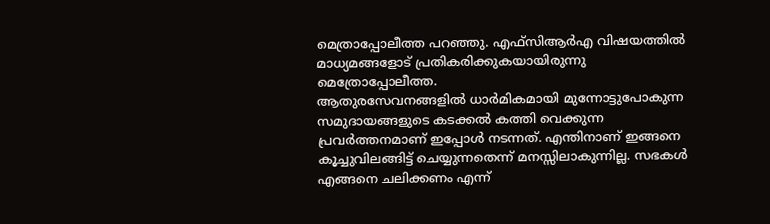മെത്രാപ്പോലീത്ത പറഞ്ഞു. എഫ്സിആർഎ വിഷയത്തിൽ മാധ്യമങ്ങളോട് പ്രതികരിക്കുകയായിരുന്നു മെത്രോപ്പോലീത്ത.
ആതുരസേവനങ്ങളിൽ ധാർമികമായി മുന്നോട്ടുപോകുന്ന സമുദായങ്ങളുടെ കടക്കൽ കത്തി വെക്കുന്ന പ്രവർത്തനമാണ് ഇപ്പോൾ നടന്നത്. എന്തിനാണ് ഇങ്ങനെ കൂച്ചുവിലങ്ങിട്ട് ചെയ്യുന്നതെന്ന് മനസ്സിലാകുന്നില്ല. സഭകൾ എങ്ങനെ ചലിക്കണം എന്ന്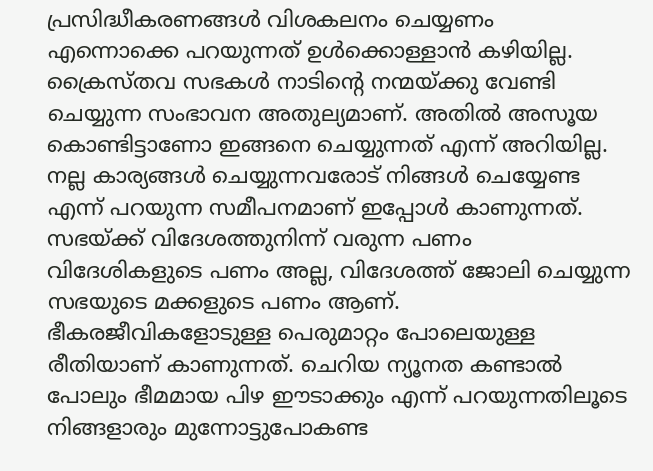പ്രസിദ്ധീകരണങ്ങൾ വിശകലനം ചെയ്യണം എന്നൊക്കെ പറയുന്നത് ഉൾക്കൊള്ളാൻ കഴിയില്ല. ക്രൈസ്തവ സഭകൾ നാടിന്റെ നന്മയ്ക്കു വേണ്ടി ചെയ്യുന്ന സംഭാവന അതുല്യമാണ്. അതിൽ അസൂയ കൊണ്ടിട്ടാണോ ഇങ്ങനെ ചെയ്യുന്നത് എന്ന് അറിയില്ല. നല്ല കാര്യങ്ങൾ ചെയ്യുന്നവരോട് നിങ്ങൾ ചെയ്യേണ്ട എന്ന് പറയുന്ന സമീപനമാണ് ഇപ്പോൾ കാണുന്നത്. സഭയ്ക്ക് വിദേശത്തുനിന്ന് വരുന്ന പണം വിദേശികളുടെ പണം അല്ല, വിദേശത്ത് ജോലി ചെയ്യുന്ന സഭയുടെ മക്കളുടെ പണം ആണ്. ഭീകരജീവികളോടുള്ള പെരുമാറ്റം പോലെയുള്ള രീതിയാണ് കാണുന്നത്. ചെറിയ ന്യൂനത കണ്ടാൽ പോലും ഭീമമായ പിഴ ഈടാക്കും എന്ന് പറയുന്നതിലൂടെ നിങ്ങളാരും മുന്നോട്ടുപോകണ്ട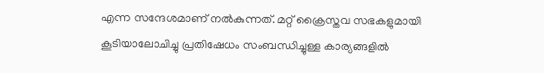എന്ന സന്ദേശമാണ് നൽകുന്നത്. മറ്റ് ക്രൈസ്തവ സഭകളുമായി കൂടിയാലോചിച്ചു പ്രതിഷേധം സംബന്ധിച്ചുള്ള കാര്യങ്ങളിൽ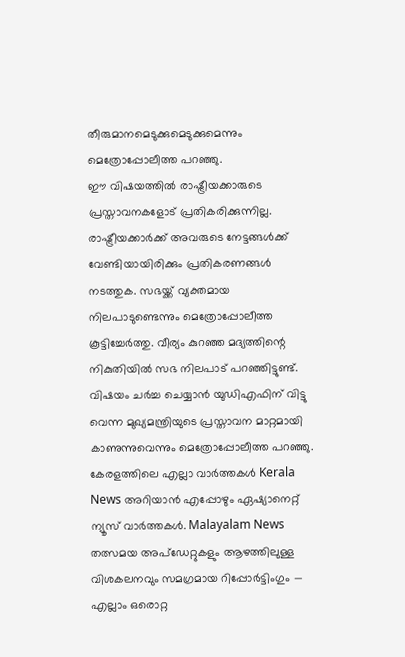തീരുമാനമെടുക്കുമെടുക്കുമെന്നും മെത്രോപ്പോലീത്ത പറഞ്ഞു.
ഈ വിഷയത്തിൽ രാഷ്ട്രീയക്കാരുടെ പ്രസ്താവനകളോട് പ്രതികരിക്കുന്നില്ല. രാഷ്ട്രീയക്കാർക്ക് അവരുടെ നേട്ടങ്ങൾക്ക് വേണ്ടിയായിരിക്കും പ്രതികരണങ്ങൾ നടത്തുക. സഭയ്ക്ക് വ്യക്തമായ നിലപാടുണ്ടെന്നും മെത്രോപ്പോലീത്ത കൂട്ടിച്ചേർത്തു. വീര്യം കുറഞ്ഞ മദ്യത്തിന്റെ നികുതിയിൽ സഭ നിലപാട് പറഞ്ഞിട്ടുണ്ട്. വിഷയം ചർച്ച ചെയ്യാൻ യുഡിഎഫിന് വിട്ടു വെന്ന മുഖ്യമന്ത്രിയുടെ പ്രസ്താവന മാറ്റമായി കാണുന്നുവെന്നും മെത്രോപ്പോലീത്ത പറഞ്ഞു.
കേരളത്തിലെ എല്ലാ വാർത്തകൾ Kerala News അറിയാൻ എപ്പോഴും ഏഷ്യാനെറ്റ് ന്യൂസ് വാർത്തകൾ. Malayalam News തത്സമയ അപ്ഡേറ്റുകളും ആഴത്തിലുള്ള വിശകലനവും സമഗ്രമായ റിപ്പോർട്ടിംഗും — എല്ലാം ഒരൊറ്റ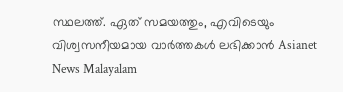സ്ഥലത്ത്. ഏത് സമയത്തും, എവിടെയും വിശ്വസനീയമായ വാർത്തകൾ ലഭിക്കാൻ Asianet News Malayalam